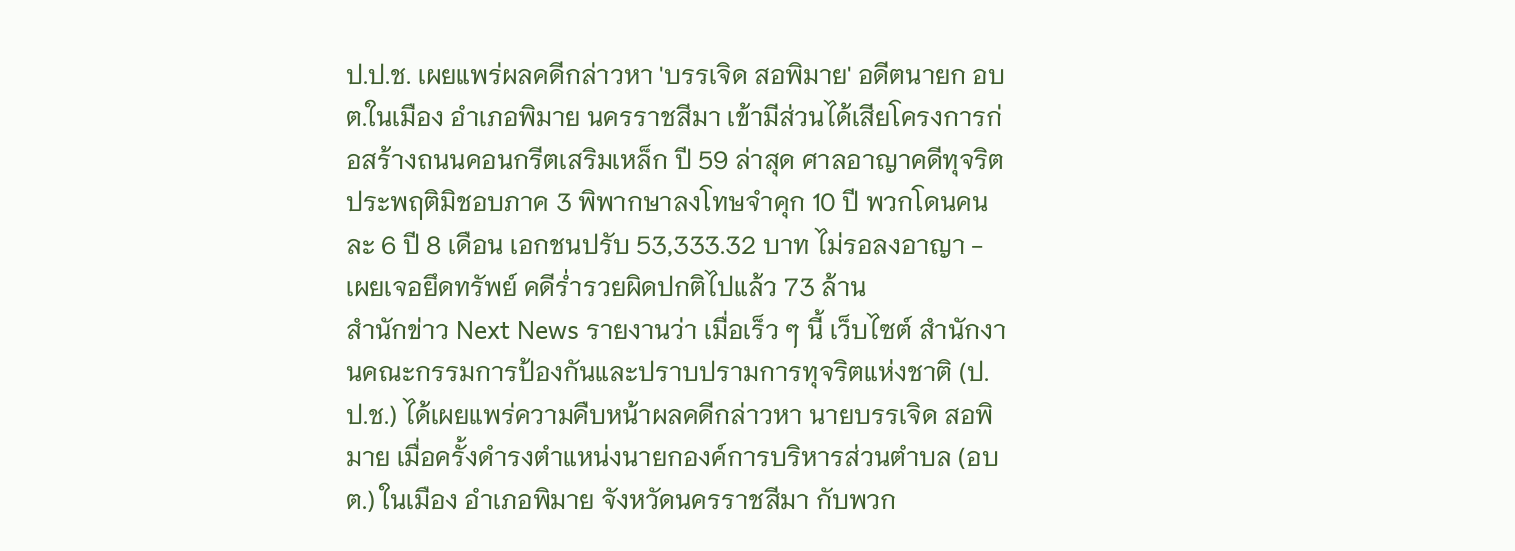ป.ป.ช. เผยแพร่ผลคดีกล่าวหา 'บรรเจิด สอพิมาย' อดีตนายก อบต.ในเมือง อำเภอพิมาย นครราชสีมา เข้ามีส่วนได้เสียโครงการก่อสร้างถนนคอนกรีตเสริมเหล็ก ปี 59 ล่าสุด ศาลอาญาคดีทุจริตประพฤติมิชอบภาค 3 พิพากษาลงโทษจำคุก 10 ปี พวกโดนคนละ 6 ปี 8 เดือน เอกชนปรับ 53,333.32 บาท ไม่รอลงอาญา - เผยเจอยึดทรัพย์ คดีร่ำรวยผิดปกติไปแล้ว 73 ล้าน
สำนักข่าว Next News รายงานว่า เมื่อเร็ว ๆ นี้ เว็บไซต์ สำนักงานคณะกรรมการป้องกันและปราบปรามการทุจริตแห่งชาติ (ป.ป.ช.) ได้เผยแพร่ความคืบหน้าผลคดีกล่าวหา นายบรรเจิด สอพิมาย เมื่อครั้งดำรงตำแหน่งนายกองค์การบริหารส่วนตำบล (อบต.) ในเมือง อำเภอพิมาย จังหวัดนครราชสีมา กับพวก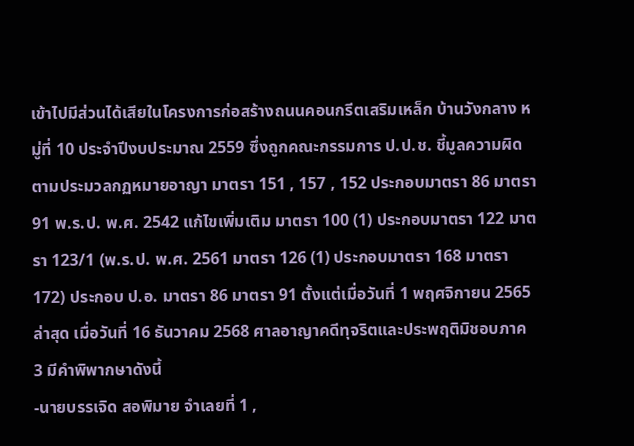เข้าไปมีส่วนได้เสียในโครงการก่อสร้างถนนคอนกรีตเสริมเหล็ก บ้านวังกลาง หมู่ที่ 10 ประจำปีงบประมาณ 2559 ซึ่งถูกคณะกรรมการ ป.ป.ช. ชี้มูลความผิดตามประมวลกฏหมายอาญา มาตรา 151 , 157 , 152 ประกอบมาตรา 86 มาตรา 91 พ.ร.ป. พ.ศ. 2542 แก้ไขเพิ่มเติม มาตรา 100 (1) ประกอบมาตรา 122 มาตรา 123/1 (พ.ร.ป. พ.ศ. 2561 มาตรา 126 (1) ประกอบมาตรา 168 มาตรา 172) ประกอบ ป.อ. มาตรา 86 มาตรา 91 ตั้งแต่เมื่อวันที่ 1 พฤศจิกายน 2565
ล่าสุด เมื่อวันที่ 16 ธันวาคม 2568 ศาลอาญาคดีทุจริตและประพฤติมิชอบภาค 3 มีคำพิพากษาดังนี้
-นายบรรเจิด สอพิมาย จำเลยที่ 1 ,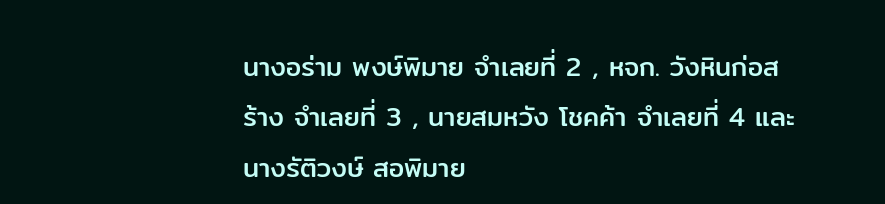นางอร่าม พงษ์พิมาย จำเลยที่ 2 , หจก. วังหินก่อสร้าง จำเลยที่ 3 , นายสมหวัง โชคค้า จำเลยที่ 4 และนางรัติวงษ์ สอพิมาย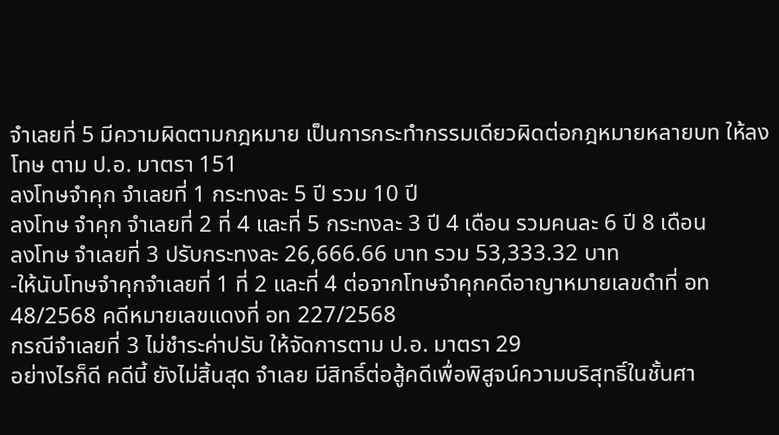จำเลยที่ 5 มีความผิดตามกฎหมาย เป็นการกระทำกรรมเดียวผิดต่อกฎหมายหลายบท ให้ลงโทษ ตาม ป.อ. มาตรา 151
ลงโทษจำคุก จำเลยที่ 1 กระทงละ 5 ปี รวม 10 ปี
ลงโทษ จำคุก จำเลยที่ 2 ที่ 4 และที่ 5 กระทงละ 3 ปี 4 เดือน รวมคนละ 6 ปี 8 เดือน
ลงโทษ จำเลยที่ 3 ปรับกระทงละ 26,666.66 บาท รวม 53,333.32 บาท
-ให้นับโทษจำคุกจำเลยที่ 1 ที่ 2 และที่ 4 ต่อจากโทษจำคุกคดีอาญาหมายเลขดำที่ อท 48/2568 คดีหมายเลขแดงที่ อท 227/2568
กรณีจำเลยที่ 3 ไม่ชำระค่าปรับ ให้จัดการตาม ป.อ. มาตรา 29
อย่างไรก็ดี คดีนี้ ยังไม่สิ้นสุด จำเลย มีสิทธิ์ต่อสู้คดีเพื่อพิสูจน์ความบริสุทธิ์ในชั้นศา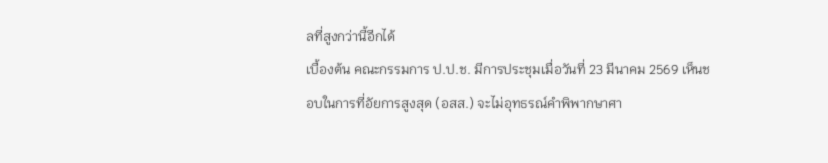ลที่สูงกว่านี้อีกได้
เบื้องต้น คณะกรรมการ ป.ป.ช. มีการประชุมเมื่อวันที่ 23 มีนาคม 2569 เห็นชอบในการที่อัยการสูงสุด (อสส.) จะไม่อุทธรณ์คำพิพากษาศา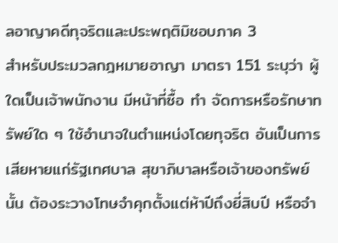ลอาญาคดีทุจริตและประพฤติมิชอบภาค 3
สำหรับประมวลกฎหมายอาญา มาตรา 151 ระบุว่า ผู้ใดเป็นเจ้าพนักงาน มีหน้าที่ซื้อ ทำ จัดการหรือรักษาทรัพย์ใด ๆ ใช้อำนาจในตำแหน่งโดยทุจริต อันเป็นการเสียหายแก่รัฐเทศบาล สุขาภิบาลหรือเจ้าของทรัพย์นั้น ต้องระวางโทษจำคุกตั้งแต่ห้าปีถึงยี่สิบปี หรือจำ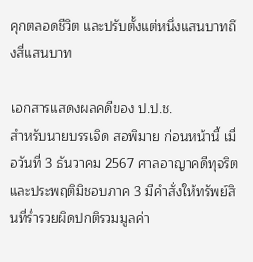คุกตลอดชีวิต และปรับตั้งแต่หนึ่งแสนบาทถึงสี่แสนบาท

เอกสารแสดงผลคดีของ ป.ป.ช.
สำหรับนายบรรเจิด สอพิมาย ก่อนหน้านี้ เมื่อวันที่ 3 ธันวาคม 2567 ศาลอาญาคดีทุจริตและประพฤติมิชอบภาค 3 มีคำสั่งให้ทรัพย์สินที่ร่ำรวยผิดปกติรวมมูลค่า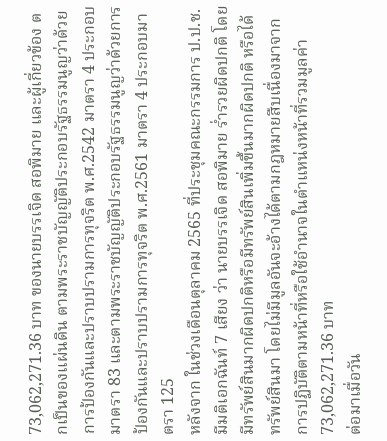73,062,271.36 บาท ของนายบรรเจิด สอพิมาย และผู้เกี่ยวข้อง ตกเป็นของแผ่นดิน ตามพระราชบัญญัติประกอบรัฐธรรมนูญว่าด้วยการป้องกันและปราบปรามการทุจริต พ.ศ.2542 มาตรา 4 ประกอบมาตรา 83 และตามพระราชบัญญัติประกอบรัฐธรรมนูญว่าด้วยการป้องกันและปราบปรามการทุจริต พ.ศ.2561 มาตรา 4 ประกอบมาตรา 125
หลังจาก ในช่วงเดือนตุลาคม 2565 ที่ประชุมคณะกรรมการ ป.ป.ช. มีมติเอกฉันท์ 7 เสียง ว่า นายบรรเจิด สอพิมาย ร่ำรวยผิดปกติ โดยมีทรัพย์สินมากผิดปกติหรือมีทรัพย์สินเพิ่มขึ้นมากผิดปกติ หรือได้ทรัพย์สินมา โดยไม่มีมูลอันจะอ้างได้ตามกฎหมายสืบเนื่องมาจากการปฏิบัติตามหน้าที่หรือใช้อำนาจในตำแหน่งหน้าที่รวมมูลค่า 73,062,271.36 บาท
ต่อมาเมื่อวัน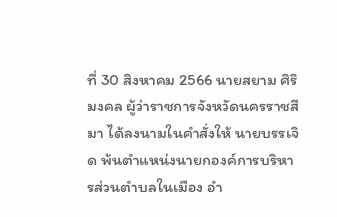ที่ 30 สิงหาคม 2566 นายสยาม ศิริมงคล ผู้ว่าราชการจังหวัดนครราชสีมา ได้ลงนามในคำสั่งให้ นายบรรเจิด พ้นตำแหน่งนายกองค์การบริหารส่วนตำบลในเมือง อำ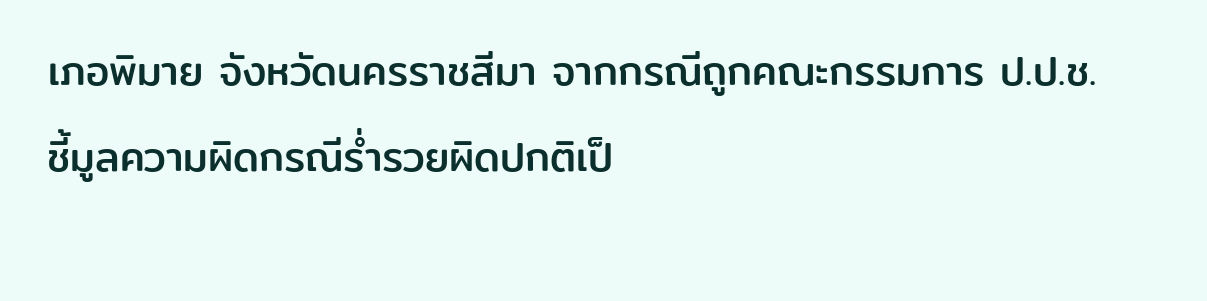เภอพิมาย จังหวัดนครราชสีมา จากกรณีถูกคณะกรรมการ ป.ป.ช. ชี้มูลความผิดกรณีร่ำรวยผิดปกติเป็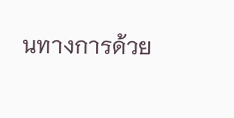นทางการด้วย